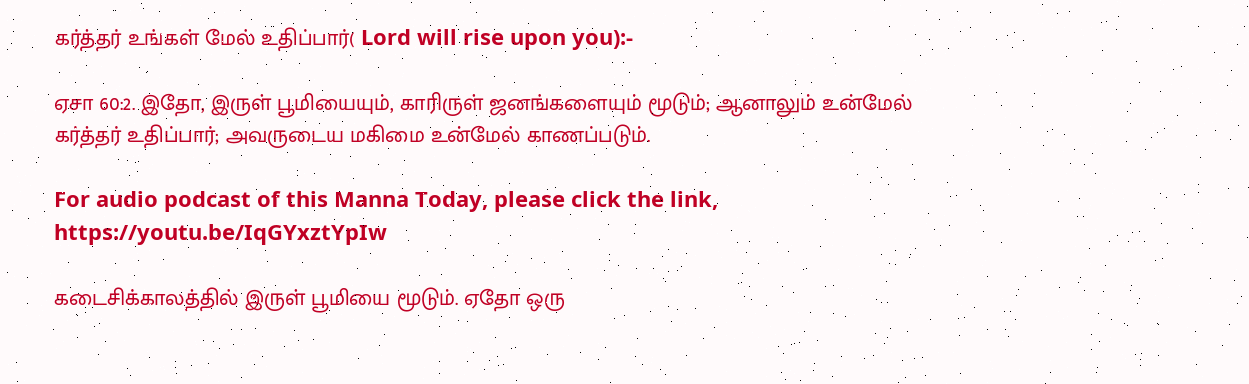கர்த்தர் உங்கள் மேல் உதிப்பார்( Lord will rise upon you):-

ஏசா 60:2. இதோ, இருள் பூமியையும், காரிருள் ஜனங்களையும் மூடும்; ஆனாலும் உன்மேல் கர்த்தர் உதிப்பார்; அவருடைய மகிமை உன்மேல் காணப்படும்.

For audio podcast of this Manna Today, please click the link, https://youtu.be/IqGYxztYpIw

கடைசிக்காலத்தில் இருள் பூமியை மூடும். ஏதோ ஒரு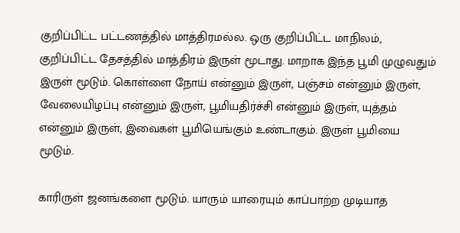குறிப்பிட்ட பட்டணத்தில் மாத்திரமல்ல. ஒரு குறிப்பிட்ட மாநிலம், குறிப்பிட்ட தேசத்தில் மாத்திரம் இருள் மூடாது. மாறாக இந்த பூமி முழுவதும் இருள் மூடும். கொள்ளை நோய் என்னும் இருள், பஞ்சம் என்னும் இருள், வேலையிழப்பு என்னும் இருள், பூமியதிர்ச்சி என்னும் இருள், யுத்தம் என்னும் இருள், இவைகள் பூமியெங்கும் உண்டாகும். இருள் பூமியை மூடும்.

காரிருள் ஜனங்களை மூடும். யாரும் யாரையும் காப்பாற்ற முடியாத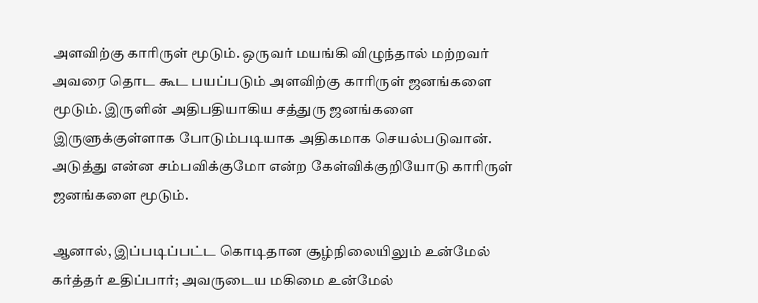அளவிற்கு காரிருள் மூடும். ஒருவர் மயங்கி விழுந்தால் மற்றவர் அவரை தொட கூட பயப்படும் அளவிற்கு காரிருள் ஜனங்களை மூடும். இருளின் அதிபதியாகிய சத்துரு ஜனங்களை இருளுக்குள்ளாக போடும்படியாக அதிகமாக செயல்படுவான். அடுத்து என்ன சம்பவிக்குமோ என்ற கேள்விக்குறியோடு காரிருள் ஜனங்களை மூடும்.

ஆனால், இப்படிப்பட்ட கொடிதான சூழ்நிலையிலும் உன்மேல் கர்த்தர் உதிப்பார்; அவருடைய மகிமை உன்மேல்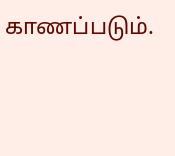காணப்படும்.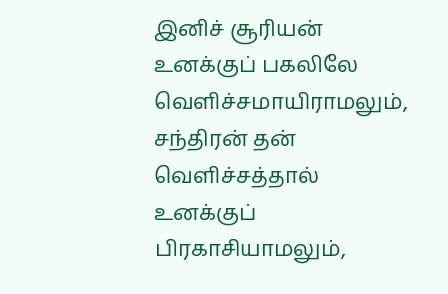இனிச் சூரியன் உனக்குப் பகலிலே வெளிச்சமாயிராமலும், சந்திரன் தன் வெளிச்சத்தால் உனக்குப் பிரகாசியாமலும்,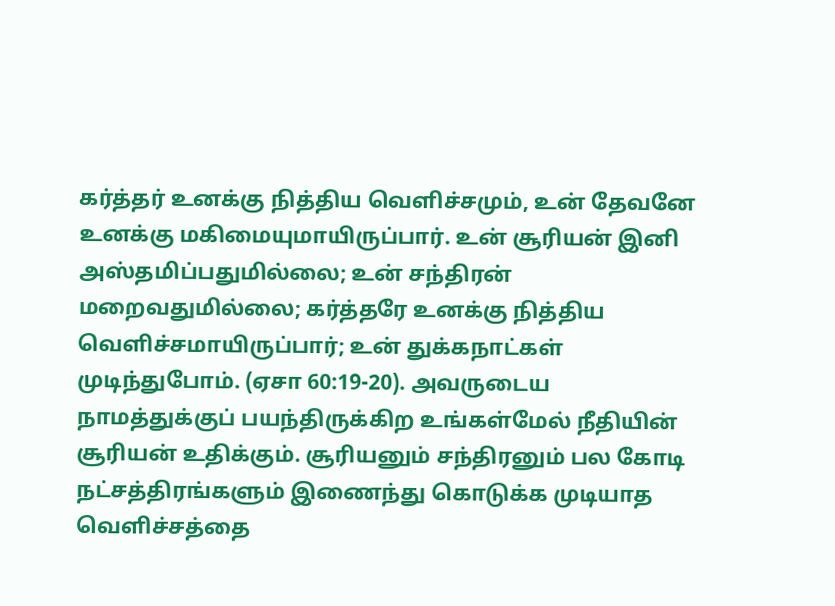கர்த்தர் உனக்கு நித்திய வெளிச்சமும், உன் தேவனே உனக்கு மகிமையுமாயிருப்பார். உன் சூரியன் இனி அஸ்தமிப்பதுமில்லை; உன் சந்திரன் மறைவதுமில்லை; கர்த்தரே உனக்கு நித்திய வெளிச்சமாயிருப்பார்; உன் துக்கநாட்கள் முடிந்துபோம். (ஏசா 60:19-20). அவருடைய நாமத்துக்குப் பயந்திருக்கிற உங்கள்மேல் நீதியின் சூரியன் உதிக்கும். சூரியனும் சந்திரனும் பல கோடி நட்சத்திரங்களும் இணைந்து கொடுக்க முடியாத வெளிச்சத்தை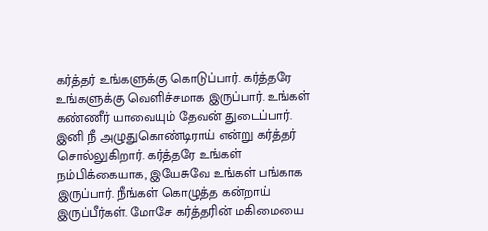கர்த்தர் உங்களுக்கு கொடுப்பார். கர்த்தரே உங்களுக்கு வெளிச்சமாக இருப்பார். உங்கள் கண்ணீர் யாவையும் தேவன் துடைப்பார். இனி நீ அழுதுகொண்டிராய் என்று கர்த்தர் சொல்லுகிறார். கர்த்தரே உங்கள் நம்பிக்கையாக, இயேசுவே உங்கள் பங்காக இருப்பார். நீங்கள் கொழுத்த கன்றாய் இருப்பீர்கள். மோசே கர்த்தரின் மகிமையை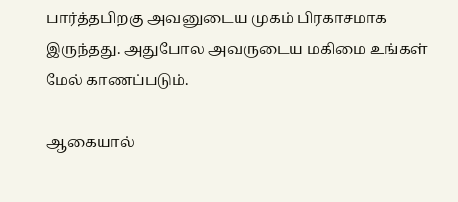பார்த்தபிறகு அவனுடைய முகம் பிரகாசமாக இருந்தது. அதுபோல அவருடைய மகிமை உங்கள் மேல் காணப்படும்.

ஆகையால்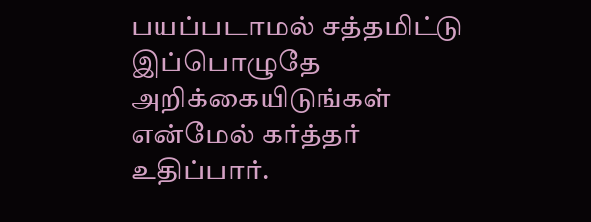பயப்படாமல் சத்தமிட்டு இப்பொழுதே அறிக்கையிடுங்கள் என்மேல் கர்த்தர் உதிப்பார்.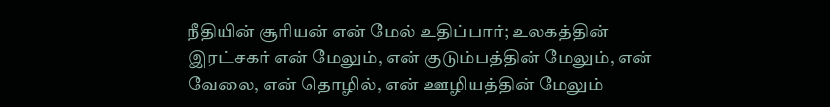நீதியின் சூரியன் என் மேல் உதிப்பார்; உலகத்தின் இரட்சகர் என் மேலும், என் குடும்பத்தின் மேலும், என் வேலை, என் தொழில், என் ஊழியத்தின் மேலும்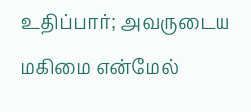உதிப்பார்; அவருடைய மகிமை என்மேல்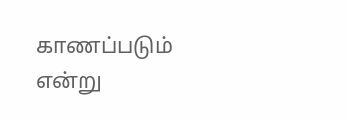காணப்படும் என்று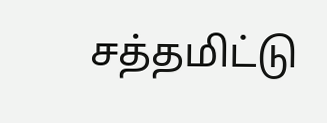சத்தமிட்டு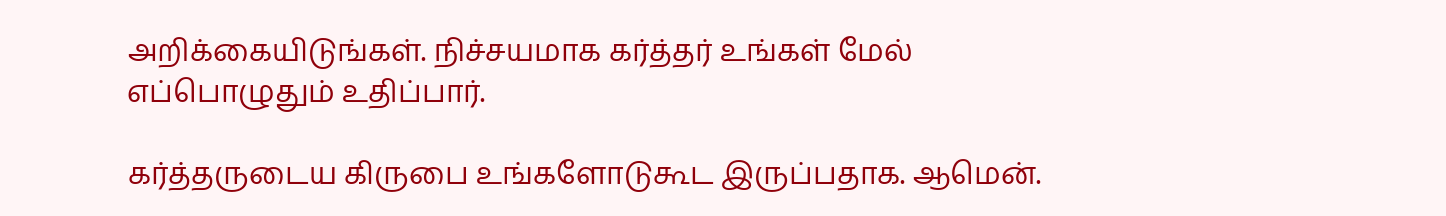அறிக்கையிடுங்கள். நிச்சயமாக கர்த்தர் உங்கள் மேல் எப்பொழுதும் உதிப்பார்.

கர்த்தருடைய கிருபை உங்களோடுகூட இருப்பதாக. ஆமென்.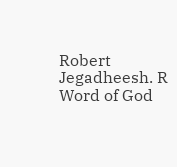Robert Jegadheesh. R
Word of God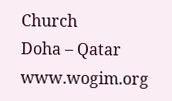Church
Doha – Qatar
www.wogim.org